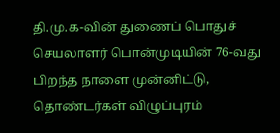தி.மு.க-வின் துணைப் பொதுச் செயலாளர் பொன்முடியின் 76-வது பிறந்த நாளை முன்னிட்டு, தொண்டர்கள் விழுப்புரம்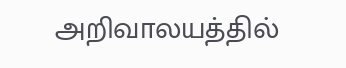அறிவாலயத்தில்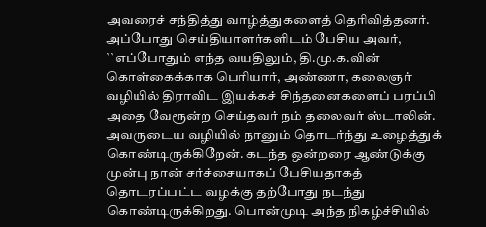அவரைச் சந்தித்து வாழ்த்துகளைத் தெரிவித்தனர். அப்போது செய்தியாளர்களிடம் பேசிய அவர், ``எப்போதும் எந்த வயதிலும், தி.மு.க.வின் கொள்கைக்காக பெரியார், அண்ணா, கலைஞர் வழியில் திராவிட இயக்கச் சிந்தனைகளைப் பரப்பி அதை வேரூன்ற செய்தவர் நம் தலைவர் ஸ்டாலின். அவருடைய வழியில் நானும் தொடர்ந்து உழைத்துக் கொண்டிருக்கிறேன். கடந்த ஒன்றரை ஆண்டுக்கு முன்பு நான் சர்ச்சையாகப் பேசியதாகத் தொடரப்பட்ட வழக்கு தற்போது நடந்து கொண்டிருக்கிறது. பொன்முடி அந்த நிகழ்ச்சியில்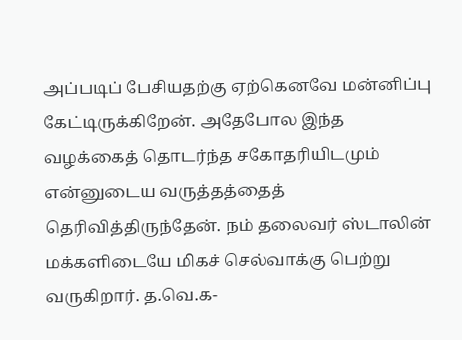அப்படிப் பேசியதற்கு ஏற்கெனவே மன்னிப்பு கேட்டிருக்கிறேன். அதேபோல இந்த வழக்கைத் தொடர்ந்த சகோதரியிடமும் என்னுடைய வருத்தத்தைத் தெரிவித்திருந்தேன். நம் தலைவர் ஸ்டாலின் மக்களிடையே மிகச் செல்வாக்கு பெற்று வருகிறார். த.வெ.க-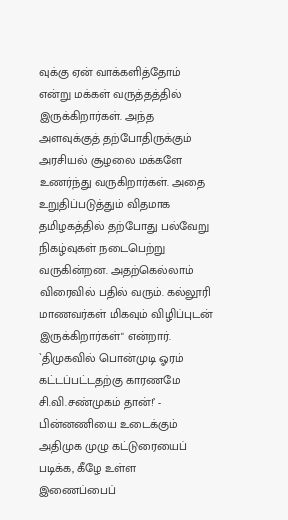வுக்கு ஏன் வாக்களித்தோம் என்று மக்கள் வருத்தத்தில் இருக்கிறார்கள். அந்த அளவுக்குத் தற்போதிருக்கும் அரசியல் சூழலை மக்களே உணர்ந்து வருகிறார்கள். அதை உறுதிப்படுத்தும் விதமாக தமிழகத்தில் தற்போது பல்வேறு நிகழ்வுகள் நடைபெற்று வருகின்றன. அதற்கெல்லாம் விரைவில் பதில் வரும். கல்லூரி மாணவர்கள் மிகவும் விழிப்புடன் இருக்கிறார்கள்" என்றார். `திமுகவில் பொன்முடி ஓரம் கட்டப்பட்டதற்கு காரணமே சி.வி.சண்முகம் தான்!’ - பின்னணியை உடைக்கும் அதிமுக முழு கட்டுரையைப் படிக்க, கீழே உள்ள இணைப்பைப்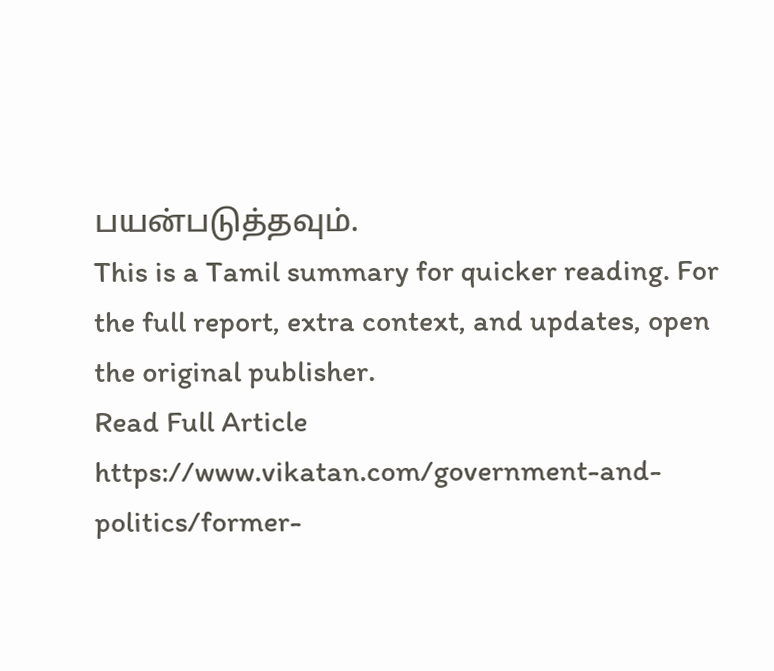பயன்படுத்தவும்.
This is a Tamil summary for quicker reading. For the full report, extra context, and updates, open the original publisher.
Read Full Article
https://www.vikatan.com/government-and-politics/former-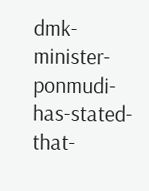dmk-minister-ponmudi-has-stated-that-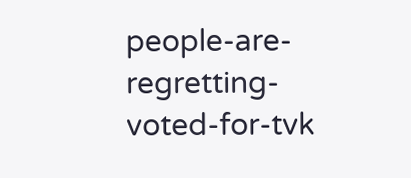people-are-regretting-voted-for-tvk